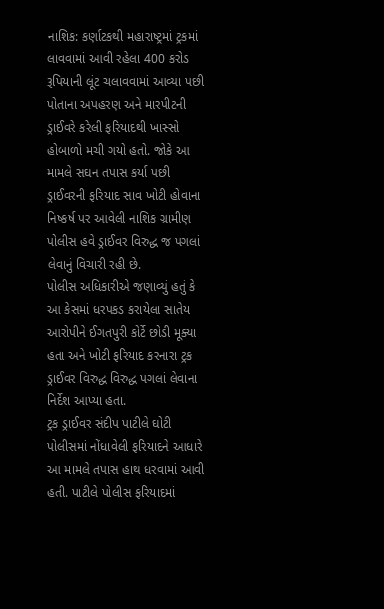નાશિક: કર્ણાટકથી મહારાષ્ટ્રમાં ટ્રકમાં લાવવામાં આવી રહેલા 400 કરોડ રૂપિયાની લૂંટ ચલાવવામાં આવ્યા પછી પોતાના અપહરણ અને મારપીટની ડ્રાઈવરે કરેલી ફરિયાદથી ખાસ્સો હોબાળો મચી ગયો હતો. જોકે આ મામલે સઘન તપાસ કર્યા પછી ડ્રાઈવરની ફરિયાદ સાવ ખોટી હોવાના નિષ્કર્ષ પર આવેલી નાશિક ગ્રામીણ પોલીસ હવે ડ્રાઈવર વિરુદ્ધ જ પગલાં લેવાનું વિચારી રહી છે.
પોલીસ અધિકારીએ જણાવ્યું હતું કે આ કેસમાં ધરપકડ કરાયેલા સાતેય આરોપીને ઈગતપુરી કોર્ટે છોડી મૂક્યા હતા અને ખોટી ફરિયાદ કરનારા ટ્રક ડ્રાઈવર વિરુદ્ધ વિરુદ્ધ પગલાં લેવાના નિર્દેશ આપ્યા હતા.
ટ્રક ડ્રાઈવર સંદીપ પાટીલે ઘોટી પોલીસમાં નોંધાવેલી ફરિયાદને આધારે આ મામલે તપાસ હાથ ધરવામાં આવી હતી. પાટીલે પોલીસ ફરિયાદમાં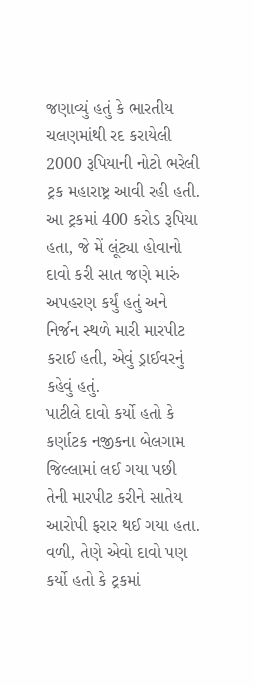જણાવ્યું હતું કે ભારતીય ચલણમાંથી રદ કરાયેલી 2000 રૂપિયાની નોટો ભરેલી ટ્રક મહારાષ્ટ્ર આવી રહી હતી. આ ટ્રકમાં 400 કરોડ રૂપિયા હતા, જે મેં લૂંટ્યા હોવાનો દાવો કરી સાત જણે મારું અપહરણ કર્યું હતું અને નિર્જન સ્થળે મારી મારપીટ કરાઈ હતી, એવું ડ્રાઈવરનું કહેવું હતું.
પાટીલે દાવો કર્યો હતો કે કર્ણાટક નજીકના બેલગામ જિલ્લામાં લઈ ગયા પછી તેની મારપીટ કરીને સાતેય આરોપી ફરાર થઈ ગયા હતા. વળી, તેણે એવો દાવો પણ કર્યો હતો કે ટ્રકમાં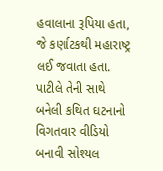હવાલાના રૂપિયા હતા, જે કર્ણાટકથી મહારાષ્ટ્ર લઈ જવાતા હતા.
પાટીલે તેની સાથે બનેલી કથિત ઘટનાનો વિગતવાર વીડિયો બનાવી સોશ્યલ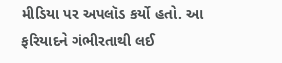મીડિયા પર અપલૉડ કર્યો હતો. આ ફરિયાદને ગંભીરતાથી લઈ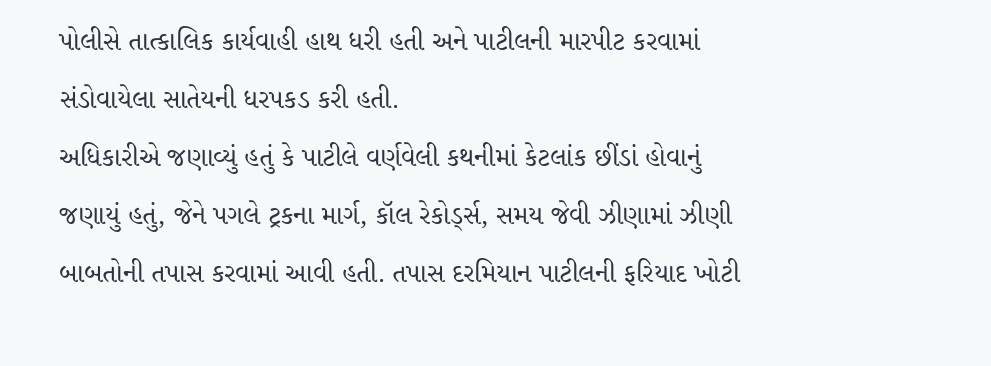પોલીસે તાત્કાલિક કાર્યવાહી હાથ ધરી હતી અને પાટીલની મારપીટ કરવામાં સંડોવાયેલા સાતેયની ધરપકડ કરી હતી.
અધિકારીએ જણાવ્યું હતું કે પાટીલે વર્ણવેલી કથનીમાં કેટલાંક છીંડાં હોવાનું જણાયું હતું, જેને પગલે ટ્રકના માર્ગ, કૉલ રેકોર્ડ્સ, સમય જેવી ઝીણામાં ઝીણી બાબતોની તપાસ કરવામાં આવી હતી. તપાસ દરમિયાન પાટીલની ફરિયાદ ખોટી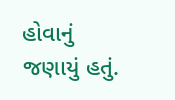હોવાનું જણાયું હતું.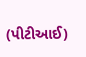(પીટીઆઈ)